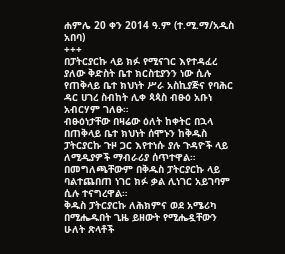ሐምሌ 20 ቀን 2014 ዓ.ም (ተ.ሚ.ማ/አዲስ አበባ)
+++
በፓትርያርኩ ላይ ክፉ የሚናገር እየተዳፈረ ያለው ቅድስት ቤተ ክርስቲያንን ነው ሲሉ የጠቅላይ ቤተ ክህነት ሥራ አስኪያጅና የባሕር ዳር ሀገረ ስብከት ሊቀ ጳጳስ ብፁዕ አቡነ አብርሃም ገለፁ።
ብፁዕነታቸው በዛሬው ዕለት ከቀትር በኋላ በጠቅላይ ቤተ ክህነት ሰሞኑን ከቅዱስ ፓትርያርኩ ጉዞ ጋር እየተነሱ ያሉ ጉዳዮች ላይ ለሚዲያዎች ማብራሪያ ሰጥተዋል። በመግለጫቸውም በቅዱስ ፓትርያርኩ ላይ ባልተጨበጠ ነገር ክፉ ቃል ሊነገር አይገባም ሲሉ ተናግረዋል።
ቅዱስ ፓትርያርኩ ለሕክምና ወደ አሜሪካ በሚሔዱበት ጊዜ ይዘውት የሚሔዷቸውን ሁለት ጽላቶች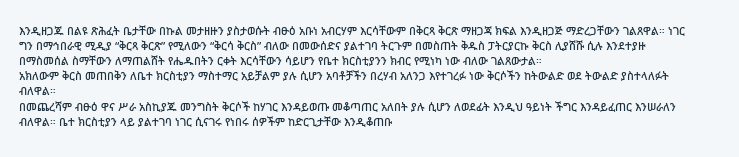እንዲዘጋጁ በልዩ ጽሕፈት ቤታቸው በኩል መታዘዙን ያስታወሱት ብፁዕ አቡነ አብርሃም እርሳቸውም በቅርጻ ቅርጽ ማዘጋጃ ክፍል እንዲዘጋጅ ማድረጋቸውን ገልጸዋል። ነገር ግን በማኅበራዊ ሚዲያ “ቅርጻ ቅርጽ” የሚለውን “ቅርሳ ቅርስ” ብለው በመውሰድና ያልተገባ ትርጉም በመስጠት ቅዱስ ፓትርያርኩ ቅርስ ሊያሸሹ ሲሉ እንደተያዙ በማስመሰል ስማቸውን ለማጠልሸት የሔዱበትን ርቀት እርሳቸውን ሳይሆን የቤተ ክርስቲያንን ክብር የሚነካ ነው ብለው ገልጸውታል።
አክለውም ቅርስ መጠበቅን ለቤተ ክርስቲያን ማስተማር አይቻልም ያሉ ሲሆን አባቶቻችን በረሃብ አለንጋ እየተገረፉ ነው ቅርሶችን ከትውልድ ወደ ትውልድ ያስተላለፉት ብለዋል።
በመጨረሻም ብፁዕ ዋና ሥራ አስኪያጁ መንግስት ቅርሶች ከሃገር እንዳይወጡ መቆጣጠር አለበት ያሉ ሲሆን ለወደፊት እንዲህ ዓይነት ችግር እንዳይፈጠር እንሠራለን ብለዋል። ቤተ ክርስቲያን ላይ ያልተገባ ነገር ሲናገሩ የነበሩ ሰዎችም ከድርጊታቸው እንዲቆጠቡ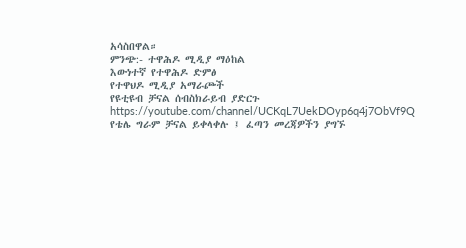አሳስበዋል።
ምንጭ:- ተዋሕዶ ሚዲያ ማዕከል
እውነተኛ የተዋሕዶ ድምፅ
የተዋህዶ ሚዲያ አማራጮች
የዩቲዩብ ቻናል ሰብስክራይብ ያድርጉ
https://youtube.com/channel/UCKqL7UekDOyp6q4j7ObVf9Q
የቴሌ ግራም ቻናል ይቀላቀሉ ፤ ፈጣን መረጃዎችን ያግኙ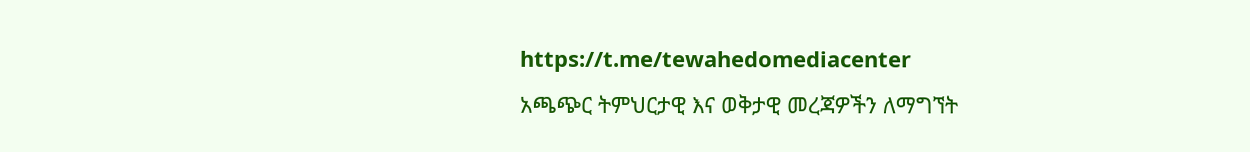https://t.me/tewahedomediacenter
አጫጭር ትምህርታዊ እና ወቅታዊ መረጃዎችን ለማግኘት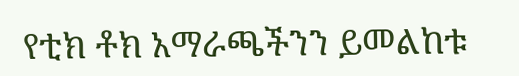የቲክ ቶክ አማራጫችንን ይመልከቱ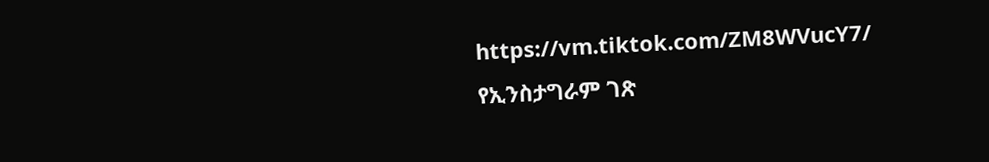https://vm.tiktok.com/ZM8WVucY7/
የኢንስታግራም ገጽ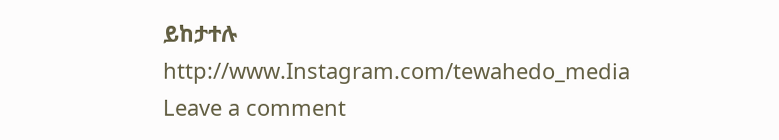ይከታተሉ
http://www.Instagram.com/tewahedo_media
Leave a comment